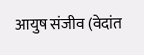आयुष संजीव (वेदांत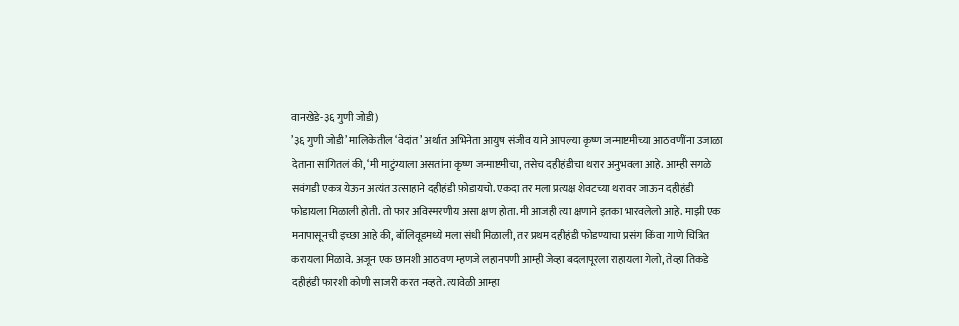वानखेडे-३६ गुणी जोडी)
’३६ गुणी जोडी’ मालिकेतील ‘वेदांत’ अर्थात अभिनेता आयुष संजीव याने आपल्या कृष्ण जन्माष्टमीच्या आठवणींना उजाळा देताना सांगितलं की, ‘मी माटुंग्याला असतांना कृष्ण जन्माष्टमीचा, तसेच दहीहंडीचा थरार अनुभवला आहे. आम्ही सगळे सवंगडी एकत्र येऊन अत्यंत उत्साहाने दहीहंडी फ़ोडायचो. एकदा तर मला प्रत्यक्ष शेवटच्या थरावर जाऊन दहीहंडी फोडायला मिळाली होती. तो फार अविस्मरणीय असा क्षण होता. मी आजही त्या क्षणाने इतका भारवलेलो आहे. माझी एक मनापासूनची इच्छा आहे की, बॉलिवूडमध्ये मला संधी मिळाली, तर प्रथम दहीहंडी फोडण्याचा प्रसंग किंवा गाणे चित्रित करायला मिळावे. अजून एक छानशी आठवण म्हणजे लहानपणी आम्ही जेव्हा बदलापूरला राहायला गेलो, तेव्हा तिकडे दहीहंडी फारशी कोणी साजरी करत नव्हते. त्यावेळी आम्हा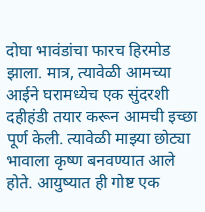दोघा भावंडांचा फारच हिरमोड झाला. मात्र, त्यावेळी आमच्या आईने घरामध्येच एक सुंदरशी दहीहंडी तयार करून आमची इच्छा पूर्ण केली. त्यावेळी माझ्या छोट्या भावाला कृष्ण बनवण्यात आले होते. आयुष्यात ही गोष्ट एक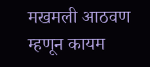मखमली आठवण म्हणून कायम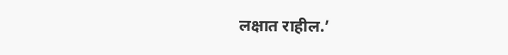लक्षात राहील.’